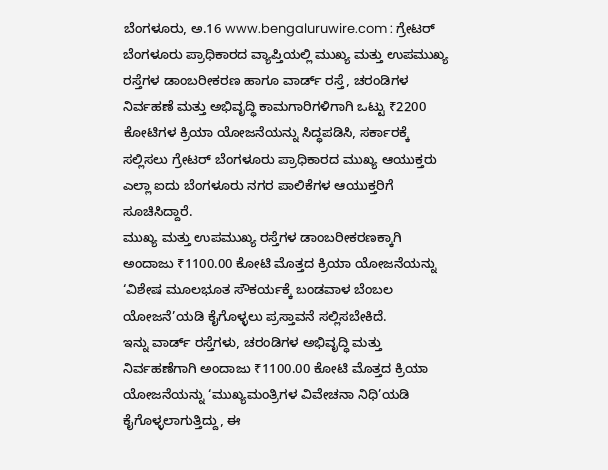ಬೆಂಗಳೂರು, ಅ.16 www.bengaluruwire.com : ಗ್ರೇಟರ್ ಬೆಂಗಳೂರು ಪ್ರಾಧಿಕಾರದ ವ್ಯಾಪ್ತಿಯಲ್ಲಿ ಮುಖ್ಯ ಮತ್ತು ಉಪಮುಖ್ಯ ರಸ್ತೆಗಳ ಡಾಂಬರೀಕರಣ ಹಾಗೂ ವಾರ್ಡ್ ರಸ್ತೆ, ಚರಂಡಿಗಳ ನಿರ್ವಹಣೆ ಮತ್ತು ಅಭಿವೃದ್ಧಿ ಕಾಮಗಾರಿಗಳಿಗಾಗಿ ಒಟ್ಟು ₹2200 ಕೋಟಿಗಳ ಕ್ರಿಯಾ ಯೋಜನೆಯನ್ನು ಸಿದ್ಧಪಡಿಸಿ, ಸರ್ಕಾರಕ್ಕೆ ಸಲ್ಲಿಸಲು ಗ್ರೇಟರ್ ಬೆಂಗಳೂರು ಪ್ರಾಧಿಕಾರದ ಮುಖ್ಯ ಆಯುಕ್ತರು ಎಲ್ಲಾ ಐದು ಬೆಂಗಳೂರು ನಗರ ಪಾಲಿಕೆಗಳ ಆಯುಕ್ತರಿಗೆ ಸೂಚಿಸಿದ್ದಾರೆ.
ಮುಖ್ಯ ಮತ್ತು ಉಪಮುಖ್ಯ ರಸ್ತೆಗಳ ಡಾಂಬರೀಕರಣಕ್ಕಾಗಿ ಅಂದಾಜು ₹1100.00 ಕೋಟಿ ಮೊತ್ತದ ಕ್ರಿಯಾ ಯೋಜನೆಯನ್ನು ‘ವಿಶೇಷ ಮೂಲಭೂತ ಸೌಕರ್ಯಕ್ಕೆ ಬಂಡವಾಳ ಬೆಂಬಲ ಯೋಜನೆ’ಯಡಿ ಕೈಗೊಳ್ಳಲು ಪ್ರಸ್ತಾವನೆ ಸಲ್ಲಿಸಬೇಕಿದೆ.
ಇನ್ನು ವಾರ್ಡ್ ರಸ್ತೆಗಳು, ಚರಂಡಿಗಳ ಅಭಿವೃದ್ಧಿ ಮತ್ತು ನಿರ್ವಹಣೆಗಾಗಿ ಅಂದಾಜು ₹1100.00 ಕೋಟಿ ಮೊತ್ತದ ಕ್ರಿಯಾ ಯೋಜನೆಯನ್ನು ‘ಮುಖ್ಯಮಂತ್ರಿಗಳ ವಿವೇಚನಾ ನಿಧಿ’ಯಡಿ ಕೈಗೊಳ್ಳಲಾಗುತ್ತಿದ್ದು, ಈ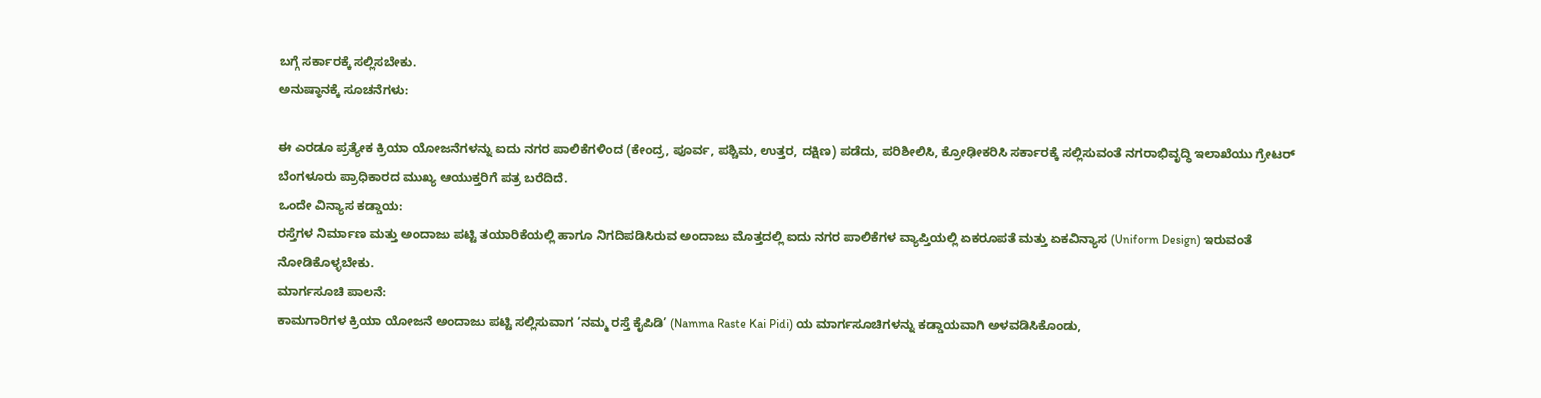ಬಗ್ಗೆ ಸರ್ಕಾರಕ್ಕೆ ಸಲ್ಲಿಸಬೇಕು.
ಅನುಷ್ಠಾನಕ್ಕೆ ಸೂಚನೆಗಳು:

ಈ ಎರಡೂ ಪ್ರತ್ಯೇಕ ಕ್ರಿಯಾ ಯೋಜನೆಗಳನ್ನು ಐದು ನಗರ ಪಾಲಿಕೆಗಳಿಂದ (ಕೇಂದ್ರ, ಪೂರ್ವ, ಪಶ್ಚಿಮ, ಉತ್ತರ, ದಕ್ಷಿಣ) ಪಡೆದು, ಪರಿಶೀಲಿಸಿ, ಕ್ರೋಢೀಕರಿಸಿ ಸರ್ಕಾರಕ್ಕೆ ಸಲ್ಲಿಸುವಂತೆ ನಗರಾಭಿವೃದ್ಧಿ ಇಲಾಖೆಯು ಗ್ರೇಟರ್ ಬೆಂಗಳೂರು ಪ್ರಾಧಿಕಾರದ ಮುಖ್ಯ ಆಯುಕ್ತರಿಗೆ ಪತ್ರ ಬರೆದಿದೆ.
ಒಂದೇ ವಿನ್ಯಾಸ ಕಡ್ಡಾಯ:
ರಸ್ತೆಗಳ ನಿರ್ಮಾಣ ಮತ್ತು ಅಂದಾಜು ಪಟ್ಟಿ ತಯಾರಿಕೆಯಲ್ಲಿ ಹಾಗೂ ನಿಗದಿಪಡಿಸಿರುವ ಅಂದಾಜು ಮೊತ್ತದಲ್ಲಿ ಐದು ನಗರ ಪಾಲಿಕೆಗಳ ವ್ಯಾಪ್ತಿಯಲ್ಲಿ ಏಕರೂಪತೆ ಮತ್ತು ಏಕವಿನ್ಯಾಸ (Uniform Design) ಇರುವಂತೆ ನೋಡಿಕೊಳ್ಳಬೇಕು.
ಮಾರ್ಗಸೂಚಿ ಪಾಲನೆ:
ಕಾಮಗಾರಿಗಳ ಕ್ರಿಯಾ ಯೋಜನೆ ಅಂದಾಜು ಪಟ್ಟಿ ಸಲ್ಲಿಸುವಾಗ ‘ನಮ್ಮ ರಸ್ತೆ ಕೈಪಿಡಿ’ (Namma Raste Kai Pidi) ಯ ಮಾರ್ಗಸೂಚಿಗಳನ್ನು ಕಡ್ಡಾಯವಾಗಿ ಅಳವಡಿಸಿಕೊಂಡು,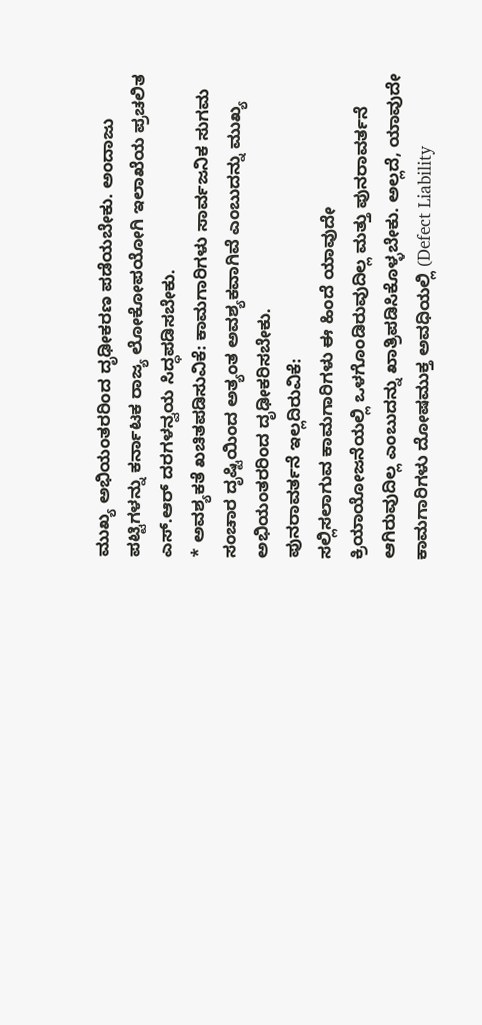ಮುಖ್ಯ ಅಭಿಯಂತರರಿಂದ ದೃಢೀಕರಣ ಪಡೆಯಬೇಕು. ಅಂದಾಜು ಪಟ್ಟಿಗಳನ್ನು ಕರ್ನಾಟಕ ರಾಜ್ಯ ಲೋಕೋಪಯೋಗಿ ಇಲಾಖೆಯ ಪ್ರಚಲಿತ ಎಸ್.ಆರ್ ದರಗಳನ್ವಯ ಸಿದ್ಧಪಡಿಸಬೇಕು.
* ಅವಶ್ಯಕತೆ ಖಚಿತಪಡಿಸುವಿಕೆ: ಕಾಮಗಾರಿಗಳು ಸಾರ್ವಜನಿಕ ಸುಗಮ ಸಂಚಾರ ದೃಷ್ಟಿಯಿಂದ ಅತ್ಯಂತ ಅವಶ್ಯಕವಾಗಿವೆ ಎಂಬುದನ್ನು ಮುಖ್ಯ ಅಭಿಯಂತರರಿಂದ ದೃಢೀಕರಿಸಬೇಕು.
ಪುನರಾವರ್ತನೆ ಇಲ್ಲದಿರುವಿಕೆ:
ಸಲ್ಲಿಸಲಾಗುವ ಕಾಮಗಾರಿಗಳು ಈ ಹಿಂದೆ ಯಾವುದೇ ಕ್ರಿಯಾಯೋಜನೆಯಲ್ಲಿ ಒಳಗೊಂಡಿರುವುದಿಲ್ಲ ಮತ್ತು ಪುನರಾವರ್ತನೆ ಆಗಿರುವುದಿಲ್ಲ ಎಂಬುದನ್ನು ಖಾತ್ರಿಪಡಿಸಿಕೊಳ್ಳಬೇಕು. ಅಲ್ಲದೆ, ಯಾವುದೇ ಕಾಮಗಾರಿಗಳು ದೋಷಮುಕ್ತ ಅವಧಿಯಲ್ಲಿ (Defect Liability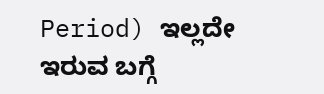Period) ಇಲ್ಲದೇ ಇರುವ ಬಗ್ಗೆ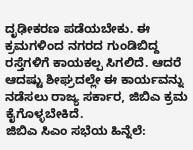ದೃಢೀಕರಣ ಪಡೆಯಬೇಕು. ಈ ಕ್ರಮಗಳಿಂದ ನಗರದ ಗುಂಡಿಬಿದ್ದ ರಸ್ತೆಗಳಿಗೆ ಕಾಯಕಲ್ಪ ಸಿಗಲಿದೆ. ಆದರೆ ಆದಷ್ಟು ಶೀಘ್ರದಲ್ಲೇ ಈ ಕಾರ್ಯವನ್ನು ನಡೆಸಲು ರಾಜ್ಯ ಸರ್ಕಾರ, ಜಿಬಿಎ ಕ್ರಮ ಕೈಗೊಳ್ಳಬೇಕಿದೆ.
ಜಿಬಿಎ ಸಿಎಂ ಸಭೆಯ ಹಿನ್ನೆಲೆ: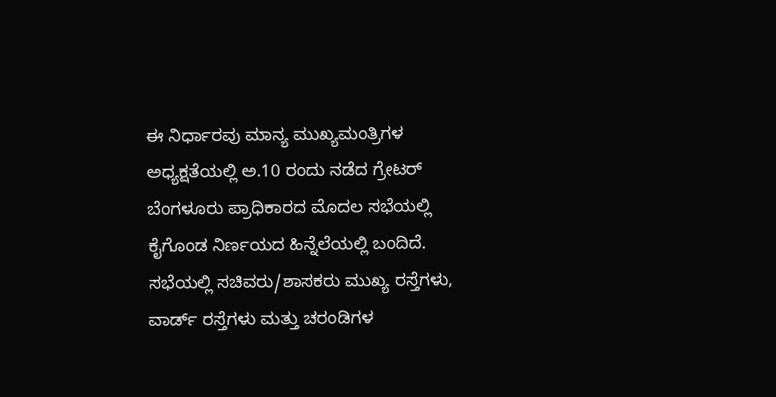ಈ ನಿರ್ಧಾರವು ಮಾನ್ಯ ಮುಖ್ಯಮಂತ್ರಿಗಳ ಅಧ್ಯಕ್ಷತೆಯಲ್ಲಿ ಅ.10 ರಂದು ನಡೆದ ಗ್ರೇಟರ್ ಬೆಂಗಳೂರು ಪ್ರಾಧಿಕಾರದ ಮೊದಲ ಸಭೆಯಲ್ಲಿ ಕೈಗೊಂಡ ನಿರ್ಣಯದ ಹಿನ್ನೆಲೆಯಲ್ಲಿ ಬಂದಿದೆ. ಸಭೆಯಲ್ಲಿ ಸಚಿವರು/ಶಾಸಕರು ಮುಖ್ಯ ರಸ್ತೆಗಳು, ವಾರ್ಡ್ ರಸ್ತೆಗಳು ಮತ್ತು ಚರಂಡಿಗಳ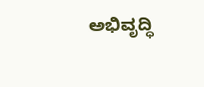ಅಭಿವೃದ್ಧಿ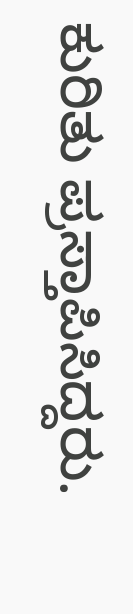ಕುರಿತು ಪ್ರಸ್ತಾಪಿಸಿದ್ದರು.